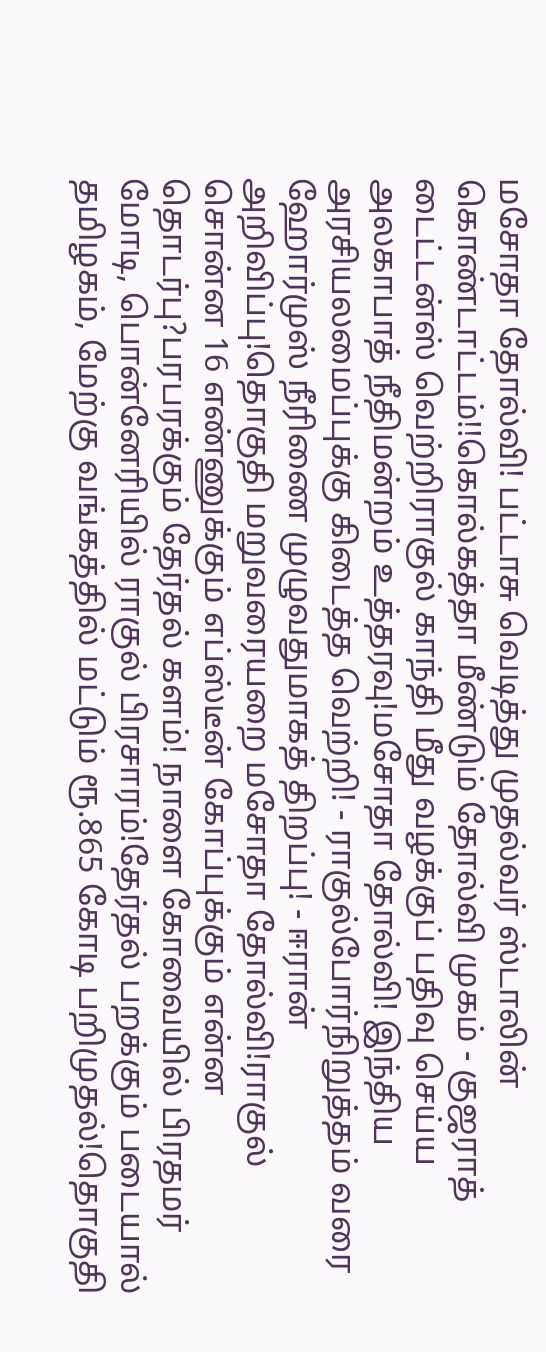மசோதா தோல்வி! பட்டாசு வெடித்து முதல்வர் ஸ்டாலின் கொண்டாட்டம்!!கொல்கத்தா மீண்டும் தோல்வி முகம் - குஜராத் டைட்டன்ஸ் வெற்றிராகுல் காந்தி மீது வழக்குப் பதிவு செய்ய அலகாபாத் நீதிமன்றம் உத்தரவு!மசோதா தோல்வி! இந்திய அரசியலமைப்புக்கு கிடைத்த வெற்றி! - ராகுல்போர்நிறுத்தம் வரை ஹோர்முஸ் நீரிணை முழுவதுமாகத் திறப்பு! - ஈரான் அறிவிப்பு!தொகுதி மறுவரையறை மசோதா தோல்வி!ராகுல் சொன்ன 16 எண்ணுக்கும் எப்ஸ்டீன் கோப்புக்கும் என்ன தொடர்பு?பரபரக்கும் தேர்தல் களம்! நாளை கோவையில் பிரதமர் மோடி, பொன்னேரியில் ராகுல் பிரசாரம்!தேர்தல் பறக்கும் படையால் தமிழகம், மேற்கு வங்கத்தில் மட்டும் ரூ.865 கோடி பறிமுதல்!தொகுதி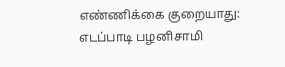எண்ணிக்கை குறையாது: எடப்பாடி பழனிசாமி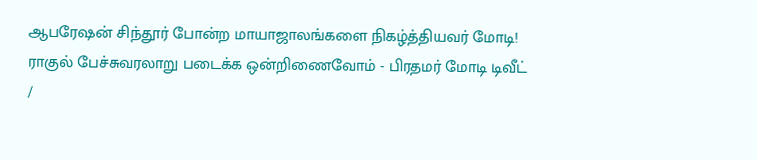ஆபரேஷன் சிந்தூர் போன்ற மாயாஜாலங்களை நிகழ்த்தியவர் மோடி! ராகுல் பேச்சுவரலாறு படைக்க ஒன்றிணைவோம் - பிரதமர் மோடி டிவீட்
/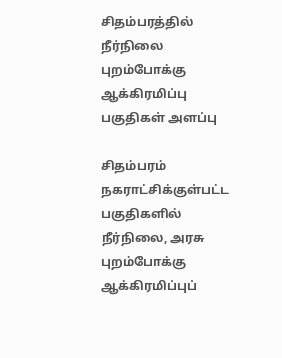சிதம்பரத்தில் நீர்நிலை புறம்போக்கு ஆக்கிரமிப்பு பகுதிகள் அளப்பு

சிதம்பரம் நகராட்சிக்குள்பட்ட பகுதிகளில் நீர்நிலை, அரசு புறம்போக்கு ஆக்கிரமிப்புப்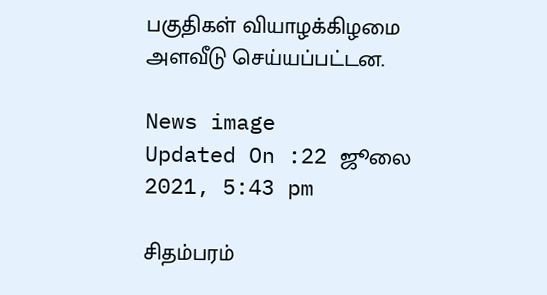பகுதிகள் வியாழக்கிழமை அளவீடு செய்யப்பட்டன.

News image
Updated On :22 ஜூலை 2021, 5:43 pm

சிதம்பரம்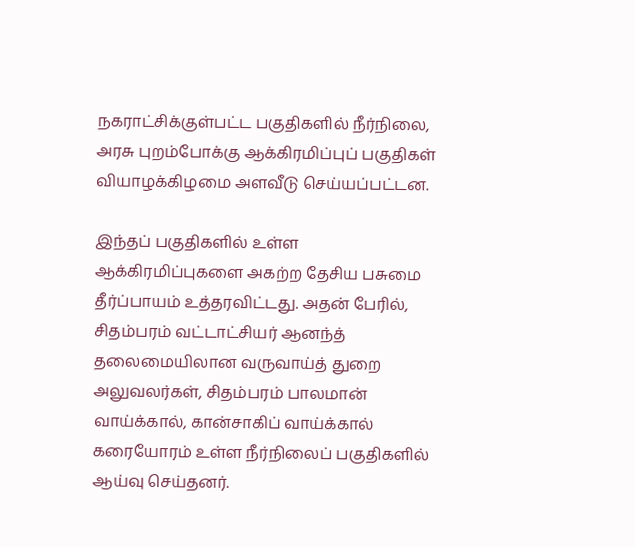நகராட்சிக்குள்பட்ட பகுதிகளில் நீர்நிலை, அரசு புறம்போக்கு ஆக்கிரமிப்புப் பகுதிகள் வியாழக்கிழமை அளவீடு செய்யப்பட்டன.

இந்தப் பகுதிகளில் உள்ள ஆக்கிரமிப்புகளை அகற்ற தேசிய பசுமை தீர்ப்பாயம் உத்தரவிட்டது. அதன் பேரில், சிதம்பரம் வட்டாட்சியர் ஆனந்த் தலைமையிலான வருவாய்த் துறை அலுவலர்கள், சிதம்பரம் பாலமான் வாய்க்கால், கான்சாகிப் வாய்க்கால் கரையோரம் உள்ள நீர்நிலைப் பகுதிகளில் ஆய்வு செய்தனர்.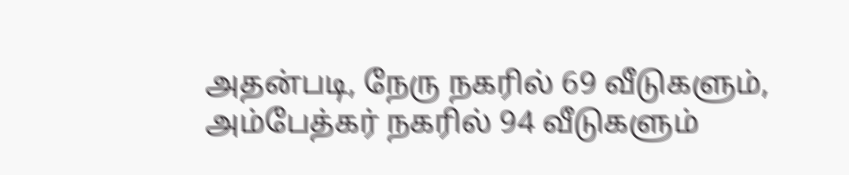அதன்படி, நேரு நகரில் 69 வீடுகளும், அம்பேத்கர் நகரில் 94 வீடுகளும்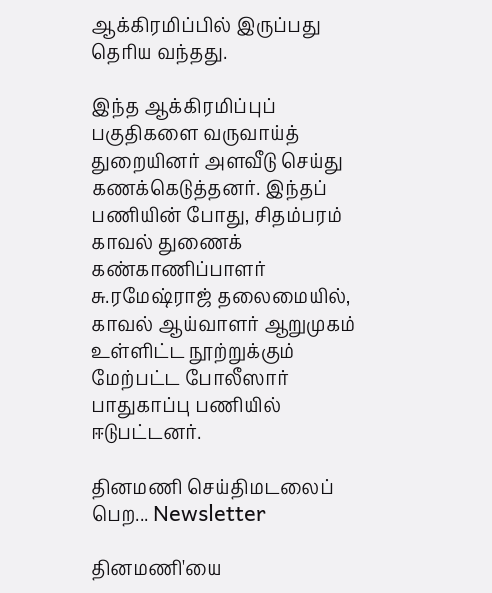ஆக்கிரமிப்பில் இருப்பது தெரிய வந்தது.

இந்த ஆக்கிரமிப்புப் பகுதிகளை வருவாய்த் துறையினர் அளவீடு செய்து கணக்கெடுத்தனர். இந்தப் பணியின் போது, சிதம்பரம் காவல் துணைக் கண்காணிப்பாளர் சு.ரமேஷ்ராஜ் தலைமையில், காவல் ஆய்வாளர் ஆறுமுகம் உள்ளிட்ட நூற்றுக்கும் மேற்பட்ட போலீஸார் பாதுகாப்பு பணியில் ஈடுபட்டனர்.

தினமணி செய்திமடலைப் பெற... Newsletter

தினமணி'யை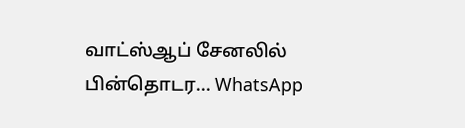வாட்ஸ்ஆப் சேனலில் பின்தொடர... WhatsApp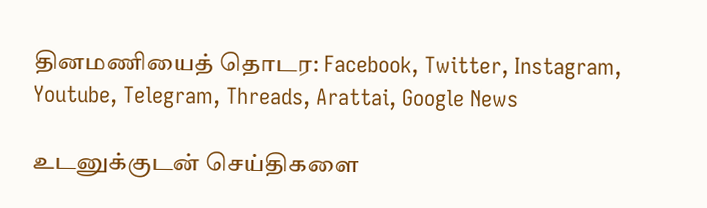தினமணியைத் தொடர: Facebook, Twitter, Instagram, Youtube, Telegram, Threads, Arattai, Google News

உடனுக்குடன் செய்திகளை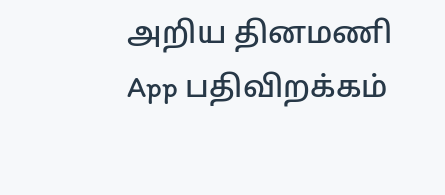அறிய தினமணி App பதிவிறக்கம்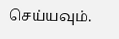செய்யவும்.